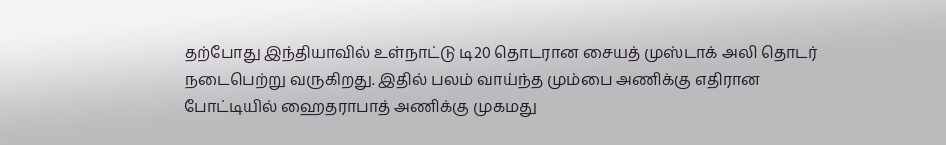தற்போது இந்தியாவில் உள்நாட்டு டி20 தொடரான சையத் முஸ்டாக் அலி தொடர் நடைபெற்று வருகிறது. இதில் பலம் வாய்ந்த மும்பை அணிக்கு எதிரான போட்டியில் ஹைதராபாத் அணிக்கு முகமது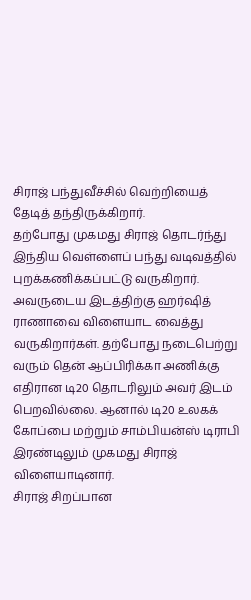சிராஜ் பந்துவீச்சில் வெற்றியைத் தேடித் தந்திருக்கிறார்.
தற்போது முகமது சிராஜ் தொடர்ந்து இந்திய வெள்ளைப் பந்து வடிவத்தில் புறக்கணிக்கப்பட்டு வருகிறார். அவருடைய இடத்திற்கு ஹர்ஷித் ராணாவை விளையாட வைத்து வருகிறார்கள். தற்போது நடைபெற்று வரும் தென் ஆப்பிரிக்கா அணிக்கு எதிரான டி20 தொடரிலும் அவர் இடம் பெறவில்லை. ஆனால் டி20 உலகக் கோப்பை மற்றும் சாம்பியன்ஸ் டிராபி இரண்டிலும் முகமது சிராஜ் விளையாடினார்.
சிராஜ் சிறப்பான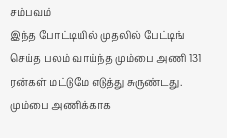சம்பவம்
இந்த போட்டியில் முதலில் பேட்டிங் செய்த பலம் வாய்ந்த மும்பை அணி 131 ரன்கள் மட்டுமே எடுத்து சுருண்டது. மும்பை அணிக்காக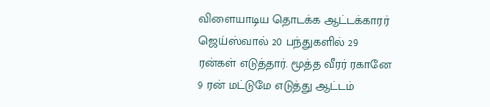விளையாடிய தொடக்க ஆட்டக்காரர் ஜெய்ஸ்வால் 20 பந்துகளில் 29 ரன்கள் எடுத்தார். மூத்த வீரர் ரகானே 9 ரன் மட்டுமே எடுத்து ஆட்டம்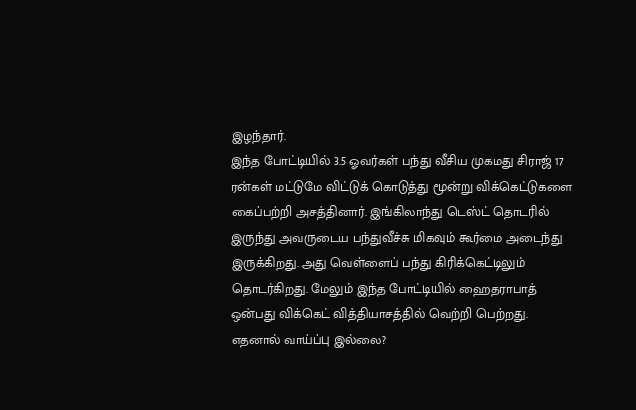இழந்தார்.
இந்த போட்டியில் 3.5 ஓவர்கள் பந்து வீசிய முகமது சிராஜ் 17 ரன்கள் மட்டுமே விட்டுக் கொடுத்து மூன்று விக்கெட்டுகளை கைப்பற்றி அசத்தினார். இங்கிலாந்து டெஸ்ட் தொடரில் இருந்து அவருடைய பந்துவீச்சு மிகவும் கூர்மை அடைந்து இருக்கிறது. அது வெள்ளைப் பந்து கிரிக்கெட்டிலும் தொடர்கிறது. மேலும் இந்த போட்டியில் ஹைதராபாத் ஒன்பது விக்கெட் வித்தியாசத்தில் வெற்றி பெற்றது.
எதனால் வாய்ப்பு இல்லை?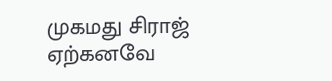முகமது சிராஜ் ஏற்கனவே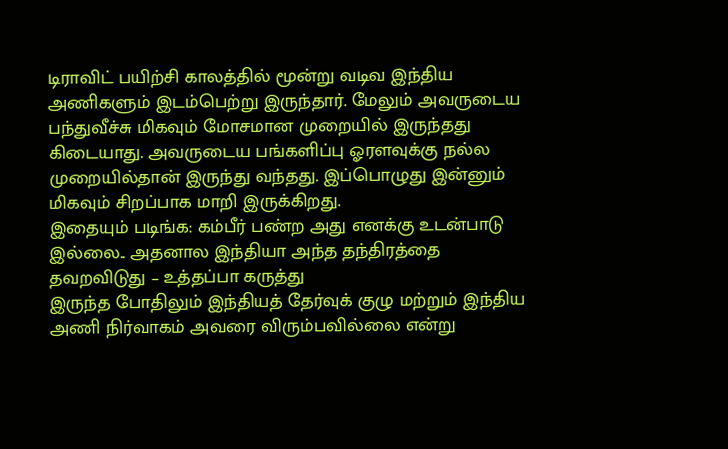டிராவிட் பயிற்சி காலத்தில் மூன்று வடிவ இந்திய அணிகளும் இடம்பெற்று இருந்தார். மேலும் அவருடைய பந்துவீச்சு மிகவும் மோசமான முறையில் இருந்தது கிடையாது. அவருடைய பங்களிப்பு ஓரளவுக்கு நல்ல முறையில்தான் இருந்து வந்தது. இப்பொழுது இன்னும் மிகவும் சிறப்பாக மாறி இருக்கிறது.
இதையும் படிங்க: கம்பீர் பண்ற அது எனக்கு உடன்பாடு இல்லை.. அதனால இந்தியா அந்த தந்திரத்தை தவறவிடுது – உத்தப்பா கருத்து
இருந்த போதிலும் இந்தியத் தேர்வுக் குழு மற்றும் இந்திய அணி நிர்வாகம் அவரை விரும்பவில்லை என்று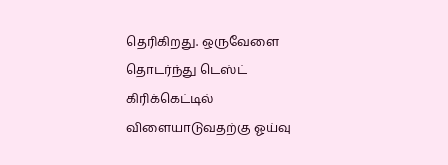தெரிகிறது. ஒருவேளை தொடர்ந்து டெஸ்ட் கிரிக்கெட்டில் விளையாடுவதற்கு ஓய்வு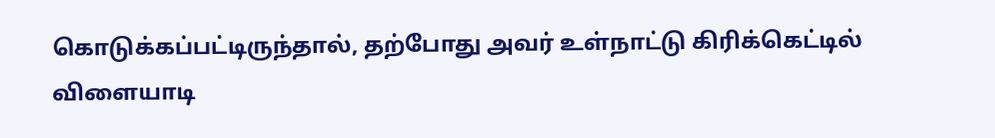கொடுக்கப்பட்டிருந்தால், தற்போது அவர் உள்நாட்டு கிரிக்கெட்டில் விளையாடி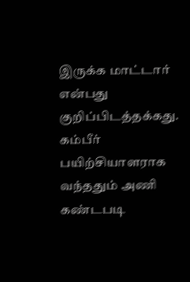இருக்க மாட்டார் என்பது குறிப்பிடத்தக்கது. கம்பீர் பயிற்சியாளராக வந்ததும் அணி கண்டபடி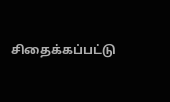சிதைக்கப்பட்டு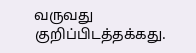வருவது குறிப்பிடத்தக்கது.